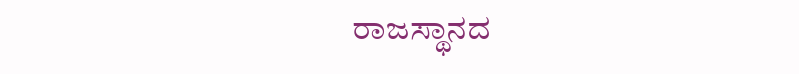ರಾಜಸ್ಥಾನದ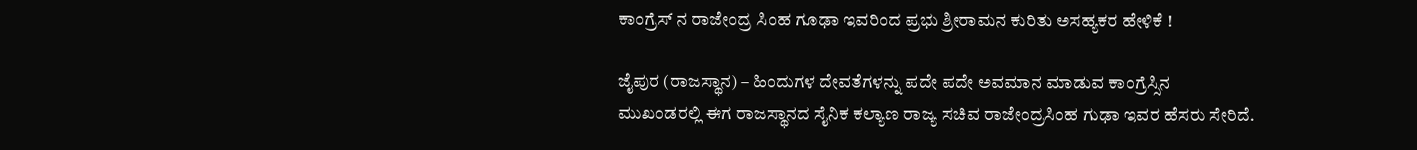ಕಾಂಗ್ರೆಸ್ ನ ರಾಜೇಂದ್ರ ಸಿಂಹ ಗೂಢಾ ಇವರಿಂದ ಪ್ರಭು ಶ್ರೀರಾಮನ ಕುರಿತು ಅಸಹ್ಯಕರ ಹೇಳಿಕೆ !

ಜೈಪುರ (ರಾಜಸ್ಥಾನ) – ಹಿಂದುಗಳ ದೇವತೆಗಳನ್ನು ಪದೇ ಪದೇ ಅವಮಾನ ಮಾಡುವ ಕಾಂಗ್ರೆಸ್ಸಿನ ಮುಖಂಡರಲ್ಲಿ ಈಗ ರಾಜಸ್ಥಾನದ ಸೈನಿಕ ಕಲ್ಯಾಣ ರಾಜ್ಯ ಸಚಿವ ರಾಜೇಂದ್ರಸಿಂಹ ಗುಢಾ ಇವರ ಹೆಸರು ಸೇರಿದೆ.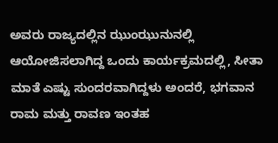ಅವರು ರಾಜ್ಯದಲ್ಲಿನ ಝುಂಝುನುನಲ್ಲಿ ಆಯೋಜಿಸಲಾಗಿದ್ದ ಒಂದು ಕಾರ್ಯಕ್ರಮದಲ್ಲಿ, ಸೀತಾ ಮಾತೆ ಎಷ್ಟು ಸುಂದರವಾಗಿದ್ದಳು ಅಂದರೆ, ಭಗವಾನ ರಾಮ ಮತ್ತು ರಾವಣ ಇಂತಹ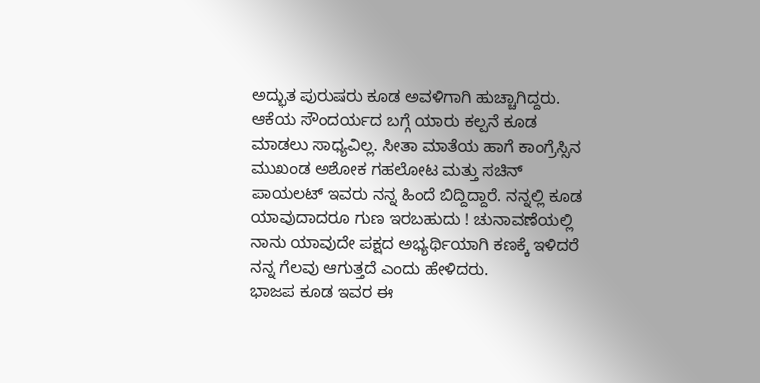ಅದ್ಭುತ ಪುರುಷರು ಕೂಡ ಅವಳಿಗಾಗಿ ಹುಚ್ಚಾಗಿದ್ದರು. ಆಕೆಯ ಸೌಂದರ್ಯದ ಬಗ್ಗೆ ಯಾರು ಕಲ್ಪನೆ ಕೂಡ ಮಾಡಲು ಸಾಧ್ಯವಿಲ್ಲ. ಸೀತಾ ಮಾತೆಯ ಹಾಗೆ ಕಾಂಗ್ರೆಸ್ಸಿನ ಮುಖಂಡ ಅಶೋಕ ಗಹಲೋಟ ಮತ್ತು ಸಚಿನ್ ಪಾಯಲಟ್ ಇವರು ನನ್ನ ಹಿಂದೆ ಬಿದ್ದಿದ್ದಾರೆ. ನನ್ನಲ್ಲಿ ಕೂಡ ಯಾವುದಾದರೂ ಗುಣ ಇರಬಹುದು ! ಚುನಾವಣೆಯಲ್ಲಿ ನಾನು ಯಾವುದೇ ಪಕ್ಷದ ಅಭ್ಯರ್ಥಿಯಾಗಿ ಕಣಕ್ಕೆ ಇಳಿದರೆ ನನ್ನ ಗೆಲವು ಆಗುತ್ತದೆ ಎಂದು ಹೇಳಿದರು.
ಭಾಜಪ ಕೂಡ ಇವರ ಈ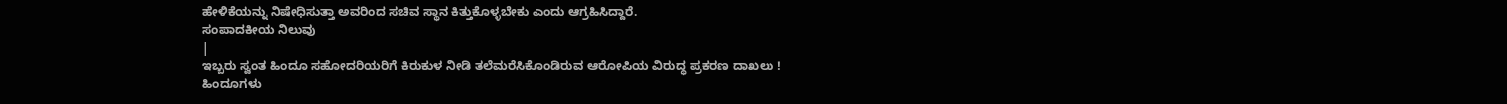ಹೇಳಿಕೆಯನ್ನು ನಿಷೇಧಿಸುತ್ತಾ ಅವರಿಂದ ಸಚಿವ ಸ್ಥಾನ ಕಿತ್ತುಕೊಳ್ಳಬೇಕು ಎಂದು ಆಗ್ರಹಿಸಿದ್ದಾರೆ.
ಸಂಪಾದಕೀಯ ನಿಲುವು
|
ಇಬ್ಬರು ಸ್ವಂತ ಹಿಂದೂ ಸಹೋದರಿಯರಿಗೆ ಕಿರುಕುಳ ನೀಡಿ ತಲೆಮರೆಸಿಕೊಂಡಿರುವ ಆರೋಪಿಯ ವಿರುದ್ಧ ಪ್ರಕರಣ ದಾಖಲು !
ಹಿಂದೂಗಳು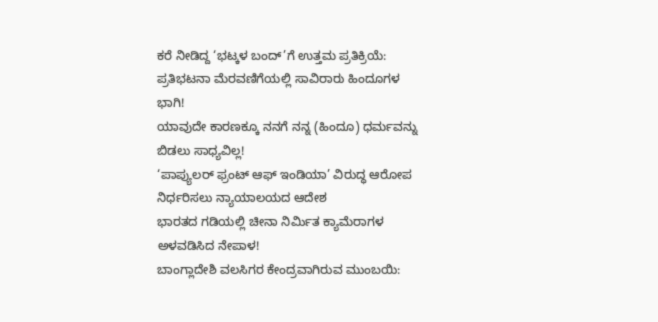ಕರೆ ನೀಡಿದ್ದ ‘ಭಟ್ಕಳ ಬಂದ್’ಗೆ ಉತ್ತಮ ಪ್ರತಿಕ್ರಿಯೆ: ಪ್ರತಿಭಟನಾ ಮೆರವಣಿಗೆಯಲ್ಲಿ ಸಾವಿರಾರು ಹಿಂದೂಗಳ ಭಾಗಿ!
ಯಾವುದೇ ಕಾರಣಕ್ಕೂ ನನಗೆ ನನ್ನ (ಹಿಂದೂ) ಧರ್ಮವನ್ನು ಬಿಡಲು ಸಾಧ್ಯವಿಲ್ಲ!
‘ಪಾಪ್ಯುಲರ್ ಫ್ರಂಟ್ ಆಫ್ ಇಂಡಿಯಾ’ ವಿರುದ್ಧ ಆರೋಪ ನಿರ್ಧರಿಸಲು ನ್ಯಾಯಾಲಯದ ಆದೇಶ
ಭಾರತದ ಗಡಿಯಲ್ಲಿ ಚೀನಾ ನಿರ್ಮಿತ ಕ್ಯಾಮೆರಾಗಳ ಅಳವಡಿಸಿದ ನೇಪಾಳ!
ಬಾಂಗ್ಲಾದೇಶಿ ವಲಸಿಗರ ಕೇಂದ್ರವಾಗಿರುವ ಮುಂಬಯಿ: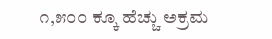೧,೫೦೦ ಕ್ಕೂ ಹೆಚ್ಚು ಅಕ್ರಮ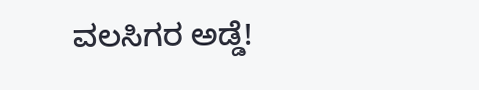ವಲಸಿಗರ ಅಡ್ಡೆ!